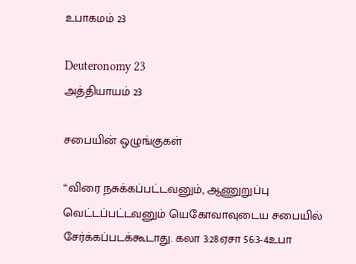உபாகமம் 23

Deuteronomy 23
அத்தியாயம் 23

சபையின் ஒழுங்குகள்

“விரை நசுக்கப்பட்டவனும், ஆணுறுப்பு வெட்டப்பட்டவனும் யெகோவாவுடைய சபையில் சேர்க்கப்படக்கூடாது. கலா 3:28ஏசா 56:3-4உபா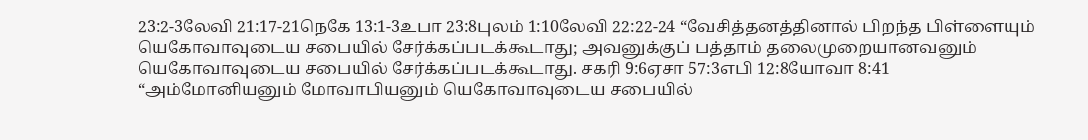23:2-3லேவி 21:17-21நெகே 13:1-3உபா 23:8புலம் 1:10லேவி 22:22-24 “வேசித்தனத்தினால் பிறந்த பிள்ளையும் யெகோவாவுடைய சபையில் சேர்க்கப்படக்கூடாது; அவனுக்குப் பத்தாம் தலைமுறையானவனும் யெகோவாவுடைய சபையில் சேர்க்கப்படக்கூடாது. சகரி 9:6ஏசா 57:3எபி 12:8யோவா 8:41 “அம்மோனியனும் மோவாபியனும் யெகோவாவுடைய சபையில்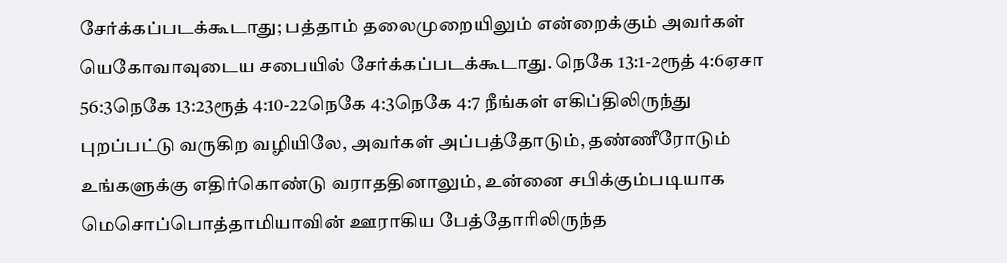சேர்க்கப்படக்கூடாது; பத்தாம் தலைமுறையிலும் என்றைக்கும் அவர்கள் யெகோவாவுடைய சபையில் சேர்க்கப்படக்கூடாது. நெகே 13:1-2ரூத் 4:6ஏசா 56:3நெகே 13:23ரூத் 4:10-22நெகே 4:3நெகே 4:7 நீங்கள் எகிப்திலிருந்து புறப்பட்டு வருகிற வழியிலே, அவர்கள் அப்பத்தோடும், தண்ணீரோடும் உங்களுக்கு எதிர்கொண்டு வராததினாலும், உன்னை சபிக்கும்படியாக மெசொப்பொத்தாமியாவின் ஊராகிய பேத்தோரிலிருந்த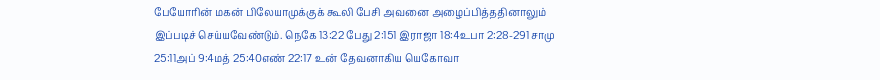பேயோரின் மகன் பிலேயாமுக்குக் கூலி பேசி அவனை அழைப்பித்ததினாலும் இப்படிச் செய்யவேண்டும். நெகே 13:22 பேது 2:151 இராஜா 18:4உபா 2:28-291 சாமு 25:11அப் 9:4மத் 25:40எண் 22:17 உன் தேவனாகிய யெகோவா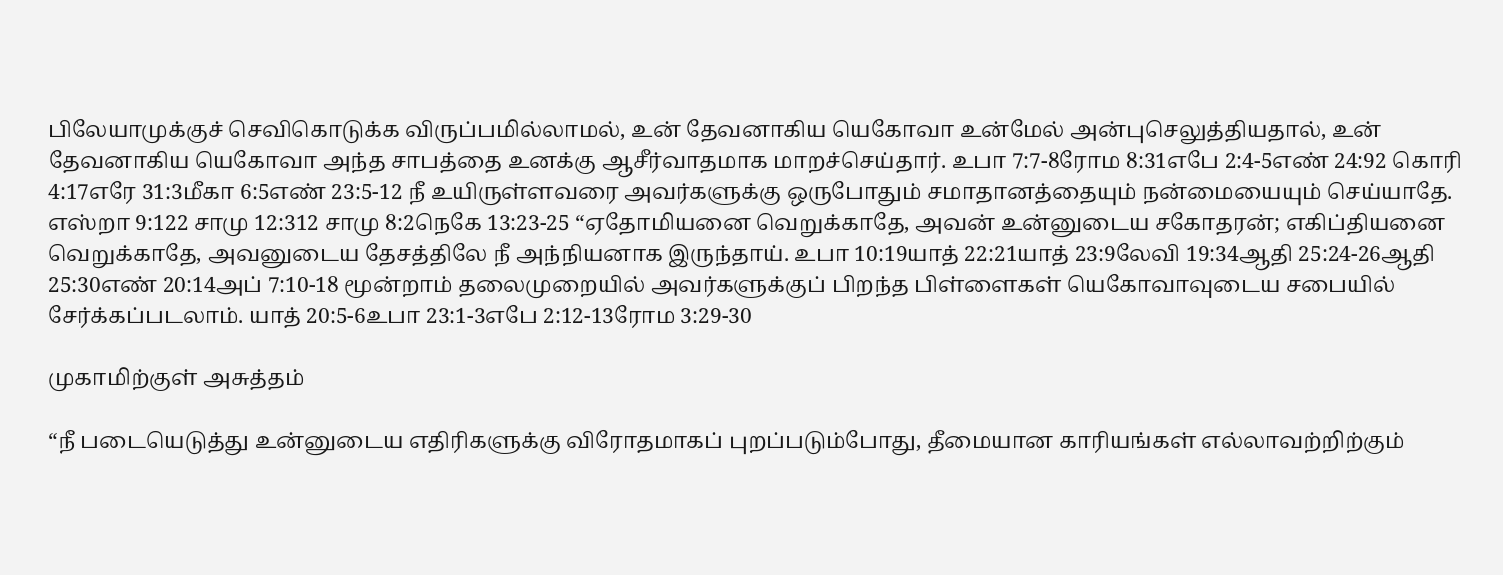பிலேயாமுக்குச் செவிகொடுக்க விருப்பமில்லாமல், உன் தேவனாகிய யெகோவா உன்மேல் அன்புசெலுத்தியதால், உன் தேவனாகிய யெகோவா அந்த சாபத்தை உனக்கு ஆசீர்வாதமாக மாறச்செய்தார். உபா 7:7-8ரோம 8:31எபே 2:4-5எண் 24:92 கொரி 4:17எரே 31:3மீகா 6:5எண் 23:5-12 நீ உயிருள்ளவரை அவர்களுக்கு ஒருபோதும் சமாதானத்தையும் நன்மையையும் செய்யாதே. எஸ்றா 9:122 சாமு 12:312 சாமு 8:2நெகே 13:23-25 “ஏதோமியனை வெறுக்காதே, அவன் உன்னுடைய சகோதரன்; எகிப்தியனை வெறுக்காதே, அவனுடைய தேசத்திலே நீ அந்நியனாக இருந்தாய். உபா 10:19யாத் 22:21யாத் 23:9லேவி 19:34ஆதி 25:24-26ஆதி 25:30எண் 20:14அப் 7:10-18 மூன்றாம் தலைமுறையில் அவர்களுக்குப் பிறந்த பிள்ளைகள் யெகோவாவுடைய சபையில் சேர்க்கப்படலாம். யாத் 20:5-6உபா 23:1-3எபே 2:12-13ரோம 3:29-30

முகாமிற்குள் அசுத்தம்

“நீ படையெடுத்து உன்னுடைய எதிரிகளுக்கு விரோதமாகப் புறப்படும்போது, தீமையான காரியங்கள் எல்லாவற்றிற்கும்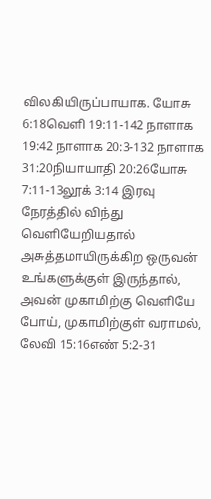விலகியிருப்பாயாக. யோசு 6:18வெளி 19:11-142 நாளாக 19:42 நாளாக 20:3-132 நாளாக 31:20நியாயாதி 20:26யோசு 7:11-13லூக் 3:14 இரவு நேரத்தில் விந்து வெளியேறியதால் அசுத்தமாயிருக்கிற ஒருவன் உங்களுக்குள் இருந்தால், அவன் முகாமிற்கு வெளியே போய், முகாமிற்குள் வராமல், லேவி 15:16எண் 5:2-31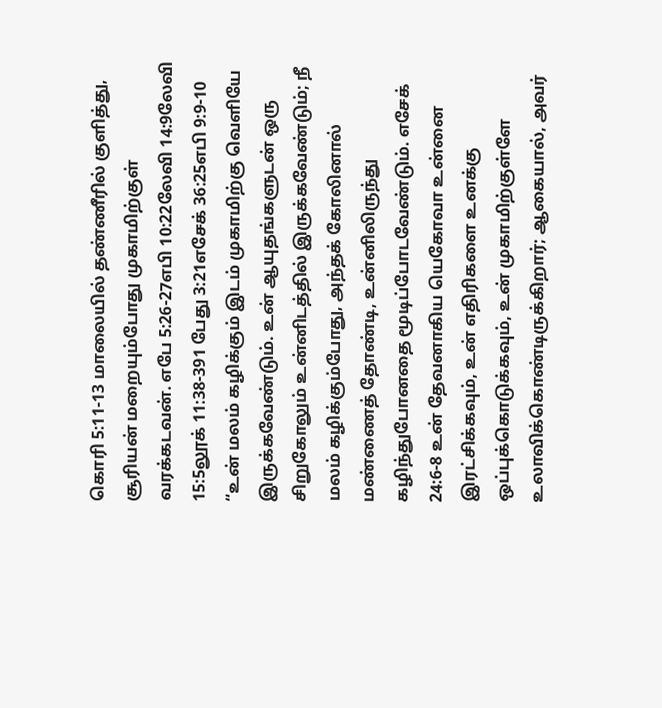கொரி 5:11-13 மாலையில் தண்ணீரில் குளித்து, சூரியன் மறையும்போது முகாமிற்குள் வரக்கடவன். எபே 5:26-27எபி 10:22லேவி 14:9லேவி 15:5லூக் 11:38-391 பேது 3:21எசேக் 36:25எபி 9:9-10 “உன் மலம் கழிக்கும் இடம் முகாமிற்கு வெளியே இருக்கவேண்டும். உன் ஆயுதங்களுடன் ஒரு சிறுகோலும் உன்னிடத்தில் இருக்கவேண்டும்; நீ மலம் கழிக்கும்போது, அந்தக் கோலினால் மண்ணைத் தோண்டி, உன்னிலிருந்து கழிந்துபோனதை மூடிப்போடவேண்டும். எசேக் 24:6-8 உன் தேவனாகிய யெகோவா உன்னை இரட்சிக்கவும், உன் எதிரிகளை உனக்கு ஒப்புக்கொடுக்கவும், உன் முகாமிற்குள்ளே உலாவிக்கொண்டிருக்கிறார்; ஆகையால், அவர்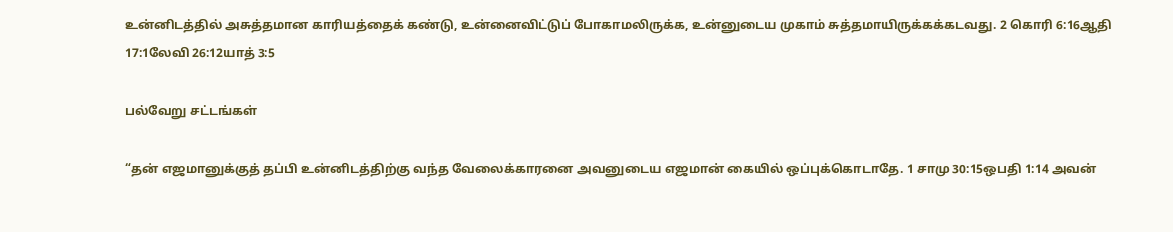உன்னிடத்தில் அசுத்தமான காரியத்தைக் கண்டு, உன்னைவிட்டுப் போகாமலிருக்க, உன்னுடைய முகாம் சுத்தமாயிருக்கக்கடவது. 2 கொரி 6:16ஆதி 17:1லேவி 26:12யாத் 3:5

பல்வேறு சட்டங்கள்

“தன் எஜமானுக்குத் தப்பி உன்னிடத்திற்கு வந்த வேலைக்காரனை அவனுடைய எஜமான் கையில் ஒப்புக்கொடாதே. 1 சாமு 30:15ஒபதி 1:14 அவன்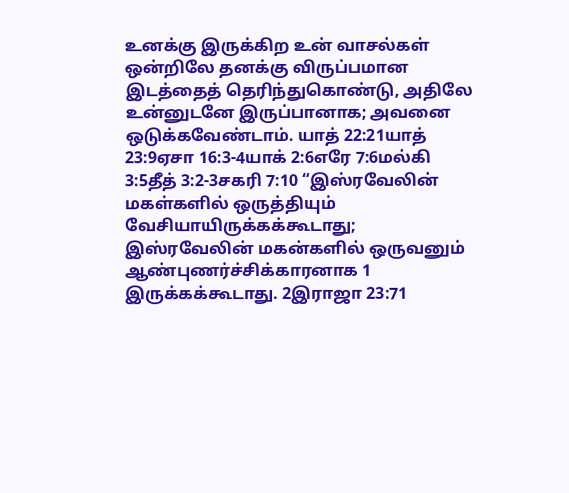உனக்கு இருக்கிற உன் வாசல்கள் ஒன்றிலே தனக்கு விருப்பமான இடத்தைத் தெரிந்துகொண்டு, அதிலே உன்னுடனே இருப்பானாக; அவனை ஒடுக்கவேண்டாம். யாத் 22:21யாத் 23:9ஏசா 16:3-4யாக் 2:6எரே 7:6மல்கி 3:5தீத் 3:2-3சகரி 7:10 “இஸ்ரவேலின் மகள்களில் ஒருத்தியும் வேசியாயிருக்கக்கூடாது; இஸ்ரவேலின் மகன்களில் ஒருவனும் ஆண்புணர்ச்சிக்காரனாக 1 இருக்கக்கூடாது. 2இராஜா 23:71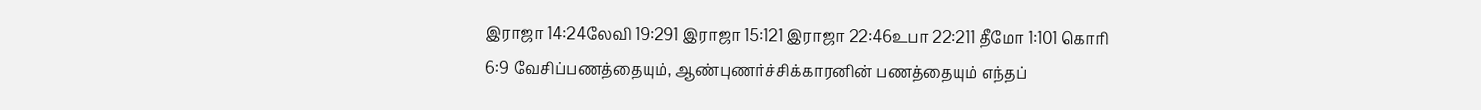இராஜா 14:24லேவி 19:291 இராஜா 15:121 இராஜா 22:46உபா 22:211 தீமோ 1:101 கொரி 6:9 வேசிப்பணத்தையும், ஆண்புணர்ச்சிக்காரனின் பணத்தையும் எந்தப்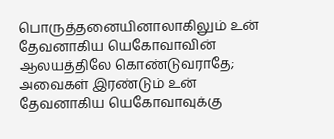பொருத்தனையினாலாகிலும் உன் தேவனாகிய யெகோவாவின் ஆலயத்திலே கொண்டுவராதே; அவைகள் இரண்டும் உன் தேவனாகிய யெகோவாவுக்கு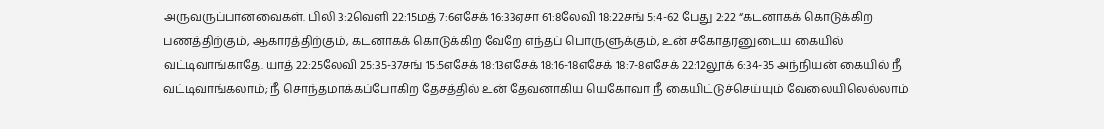அருவருப்பானவைகள். பிலி 3:2வெளி 22:15மத் 7:6எசேக் 16:33ஏசா 61:8லேவி 18:22சங் 5:4-62 பேது 2:22 “கடனாகக் கொடுக்கிற பணத்திற்கும், ஆகாரத்திற்கும், கடனாகக் கொடுக்கிற வேறே எந்தப் பொருளுக்கும், உன் சகோதரனுடைய கையில் வட்டிவாங்காதே. யாத் 22:25லேவி 25:35-37சங் 15:5எசேக் 18:13எசேக் 18:16-18எசேக் 18:7-8எசேக் 22:12லூக் 6:34-35 அந்நியன் கையில் நீ வட்டிவாங்கலாம்; நீ சொந்தமாக்கப்போகிற தேசத்தில் உன் தேவனாகிய யெகோவா நீ கையிட்டுச்செய்யும் வேலையிலெல்லாம்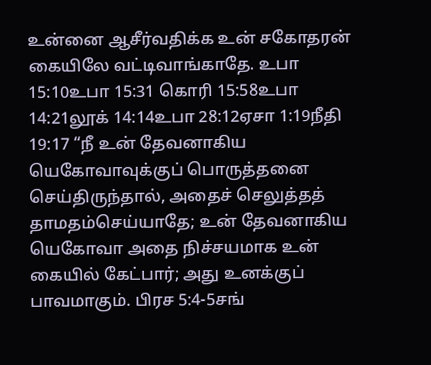உன்னை ஆசீர்வதிக்க உன் சகோதரன் கையிலே வட்டிவாங்காதே. உபா 15:10உபா 15:31 கொரி 15:58உபா 14:21லூக் 14:14உபா 28:12ஏசா 1:19நீதி 19:17 “நீ உன் தேவனாகிய யெகோவாவுக்குப் பொருத்தனை செய்திருந்தால், அதைச் செலுத்தத் தாமதம்செய்யாதே; உன் தேவனாகிய யெகோவா அதை நிச்சயமாக உன் கையில் கேட்பார்; அது உனக்குப் பாவமாகும். பிரச 5:4-5சங்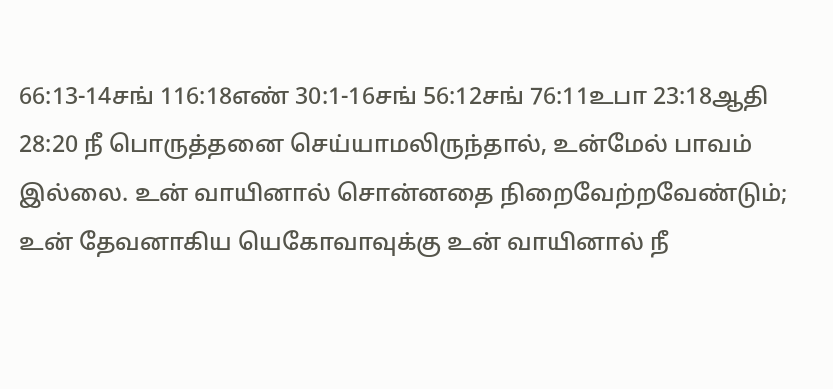66:13-14சங் 116:18எண் 30:1-16சங் 56:12சங் 76:11உபா 23:18ஆதி 28:20 நீ பொருத்தனை செய்யாமலிருந்தால், உன்மேல் பாவம் இல்லை. உன் வாயினால் சொன்னதை நிறைவேற்றவேண்டும்; உன் தேவனாகிய யெகோவாவுக்கு உன் வாயினால் நீ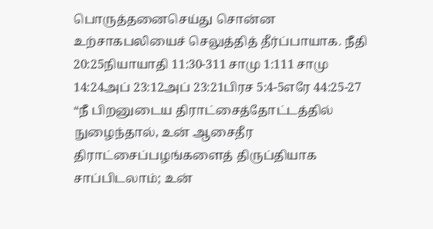பொருத்தனைசெய்து சொன்ன உற்சாகபலியைச் செலுத்தித் தீர்ப்பாயாக. நீதி 20:25நியாயாதி 11:30-311 சாமு 1:111 சாமு 14:24அப் 23:12அப் 23:21பிரச 5:4-5எரே 44:25-27 “நீ பிறனுடைய திராட்சைத்தோட்டத்தில் நுழைந்தால், உன் ஆசைதீர திராட்சைப்பழங்களைத் திருப்தியாக சாப்பிடலாம்; உன்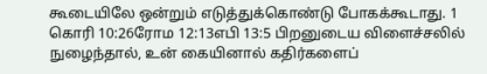கூடையிலே ஒன்றும் எடுத்துக்கொண்டு போகக்கூடாது. 1 கொரி 10:26ரோம 12:13எபி 13:5 பிறனுடைய விளைச்சலில் நுழைந்தால், உன் கையினால் கதிர்களைப்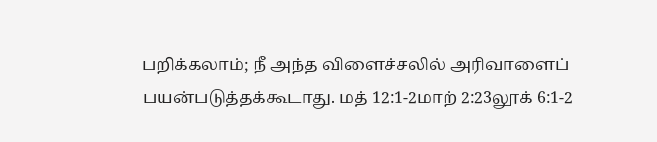பறிக்கலாம்; நீ அந்த விளைச்சலில் அரிவாளைப் பயன்படுத்தக்கூடாது. மத் 12:1-2மாற் 2:23லூக் 6:1-2